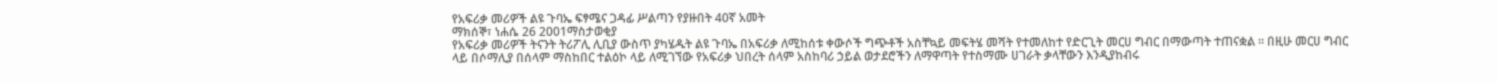የአፍሪቃ መሪዎች ልዩ ጉባኤ ፍፃሜና ጋዳፊ ሥልጣን የያዙበት 40ኛ አመት
ማክሰኞ፣ ነሐሴ 26 2001ማስታወቂያ
የአፍሪቃ መሪዎች ትናንት ትሪፖሊ ሊቢያ ውስጥ ያካሄዱት ልዩ ጉባኤ በአፍሪቃ ለሚከሰቱ ቀውሶች ግጭቶች አስቸኳይ መፍትሄ መሻት የተመለከተ የድርጊት መርሀ ግብር በማውጣት ተጠናቋል ። በዚሁ መርሀ ግብር ላይ በሶማሊያ በሰላም ማስከበር ተልዕኮ ላይ ለሚገኘው የአፍሪቃ ህበረት ሰላም አስከባሪ ኃይል ወታደሮችን ለማዋጣት የተስማሙ ሀገራት ቃላቸውን እንዲያከብሩ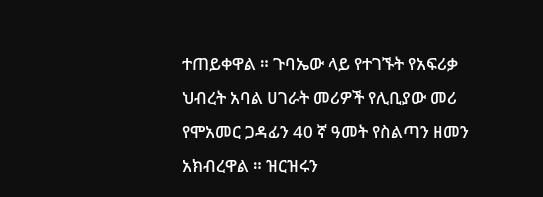ተጠይቀዋል ። ጉባኤው ላይ የተገኙት የአፍሪቃ ህብረት አባል ሀገራት መሪዎች የሊቢያው መሪ የሞአመር ጋዳፊን 40 ኛ ዓመት የስልጣን ዘመን አክብረዋል ። ዝርዝሩን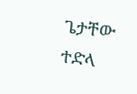ጌታቸው ተድላ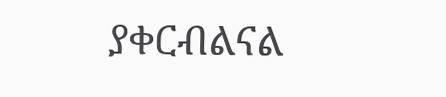ያቀርብልናል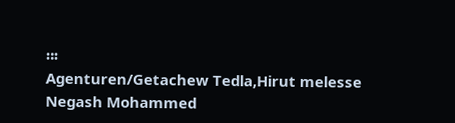።፡
Agenturen/Getachew Tedla,Hirut melesse
Negash Mohammed